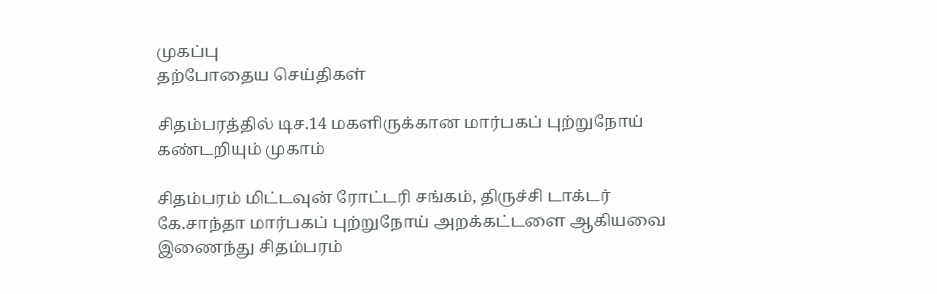முகப்பு
தற்போதைய செய்திகள்

சிதம்பரத்தில் டிச.14 மகளிருக்கான மார்பகப் புற்றுநோய் கண்டறியும் முகாம்

சிதம்பரம் மிட்டவுன் ரோட்டரி சங்கம், திருச்சி டாக்டர் கே.சாந்தா மார்பகப் புற்றுநோய் அறக்கட்டளை ஆகியவை இணைந்து சிதம்பரம்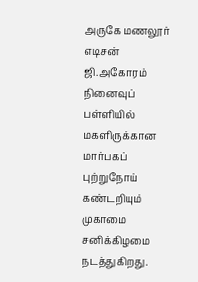அருகே மணலூர் எடிசன் ஜி.அகோரம் நினைவுப் பள்ளியில் மகளிருக்கான மார்பகப் புற்றுநோய் கண்டறியும் முகாமை சனிக்கிழமை நடத்துகிறது.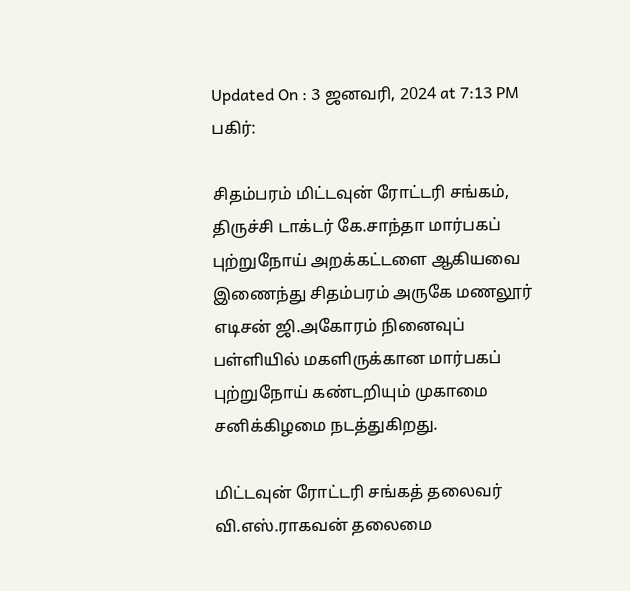Updated On : 3 ஜனவரி, 2024 at 7:13 PM
பகிர்:

சிதம்பரம் மிட்டவுன் ரோட்டரி சங்கம், திருச்சி டாக்டர் கே.சாந்தா மார்பகப் புற்றுநோய் அறக்கட்டளை ஆகியவை இணைந்து சிதம்பரம் அருகே மணலூர் எடிசன் ஜி.அகோரம் நினைவுப் பள்ளியில் மகளிருக்கான மார்பகப் புற்றுநோய் கண்டறியும் முகாமை சனிக்கிழமை நடத்துகிறது.

மிட்டவுன் ரோட்டரி சங்கத் தலைவர் வி.எஸ்.ராகவன் தலைமை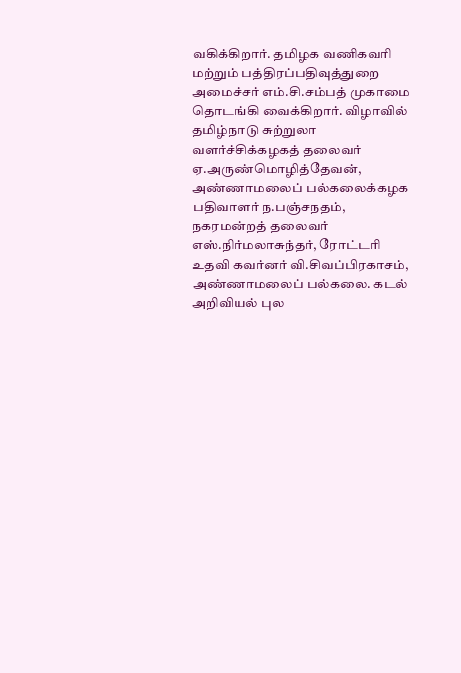வகிக்கிறார். தமிழக வணிகவரி மற்றும் பத்திரப்பதிவுத்துறை அமைச்சர் எம்.சி.சம்பத் முகாமை தொடங்கி வைக்கிறார். விழாவில் தமிழ்நாடு சுற்றுலா வளர்ச்சிக்கழகத் தலைவர் ஏ.அருண்மொழித்தேவன், அண்ணாமலைப் பல்கலைக்கழக பதிவாளர் ந.பஞ்சநதம், நகரமன்றத் தலைவர் எஸ்.நிர்மலாசுந்தர், ரோட்டரி உதவி கவர்னர் வி.சிவப்பிரகாசம், அண்ணாமலைப் பல்கலை. கடல் அறிவியல் புல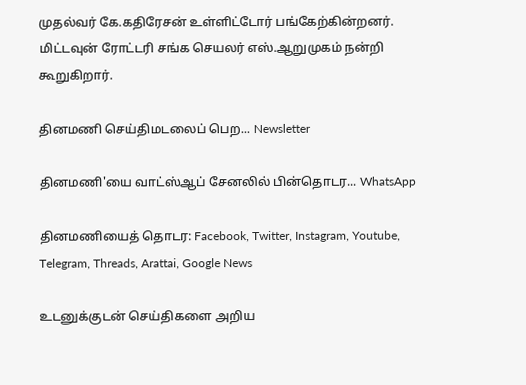முதல்வர் கே.கதிரேசன் உள்ளிட்டோர் பங்கேற்கின்றனர். மிட்டவுன் ரோட்டரி சங்க செயலர் எஸ்.ஆறுமுகம் நன்றி கூறுகிறார்.

தினமணி செய்திமடலைப் பெற... Newsletter

தினமணி'யை வாட்ஸ்ஆப் சேனலில் பின்தொடர... WhatsApp

தினமணியைத் தொடர: Facebook, Twitter, Instagram, Youtube, Telegram, Threads, Arattai, Google News

உடனுக்குடன் செய்திகளை அறிய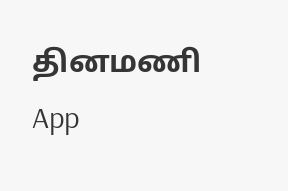தினமணி App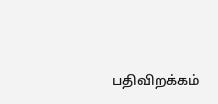பதிவிறக்கம்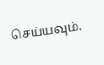செய்யவும்.